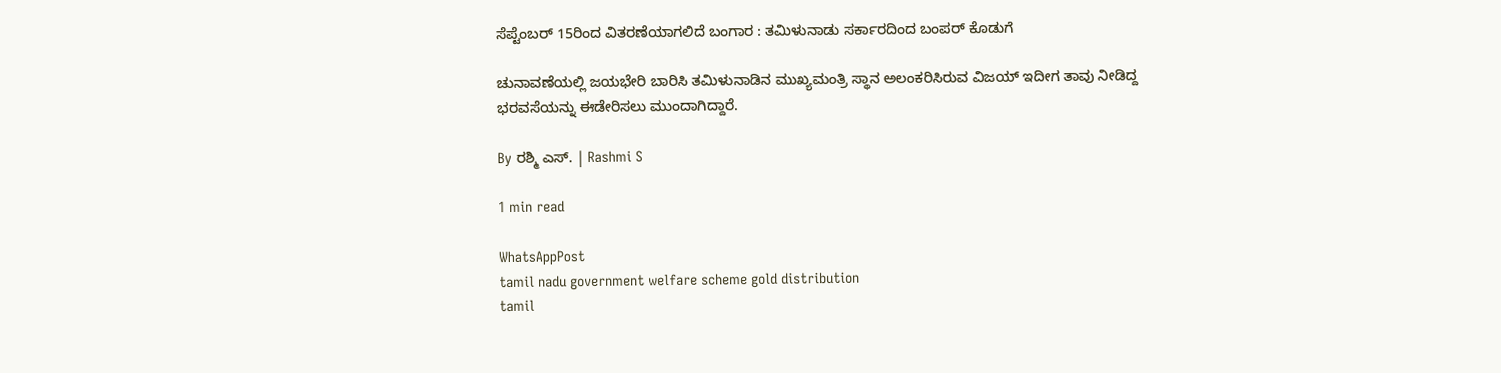ಸೆಪ್ಟೆಂಬರ್ 15ರಿಂದ ವಿತರಣೆಯಾಗಲಿದೆ ಬಂಗಾರ : ತಮಿಳುನಾಡು ಸರ್ಕಾರದಿಂದ ಬಂಪರ್ ಕೊಡುಗೆ

ಚುನಾವಣೆಯಲ್ಲಿ ಜಯಭೇರಿ ಬಾರಿಸಿ ತಮಿಳುನಾಡಿನ ಮುಖ್ಯಮಂತ್ರಿ ಸ್ಥಾನ ಅಲಂಕರಿಸಿರುವ ವಿಜಯ್ ಇದೀಗ ತಾವು ನೀಡಿದ್ದ ಭರವಸೆಯನ್ನು ಈಡೇರಿಸಲು ಮುಂದಾಗಿದ್ದಾರೆ.

By ರಶ್ಮಿ ಎಸ್. | Rashmi S

1 min read

WhatsAppPost
tamil nadu government welfare scheme gold distribution
tamil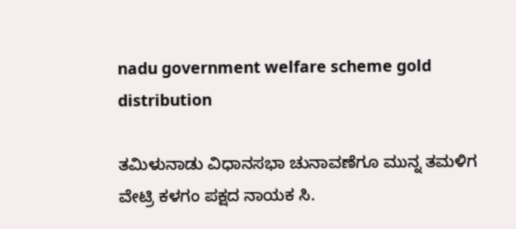nadu government welfare scheme gold distribution

ತಮಿಳುನಾಡು ವಿಧಾನಸಭಾ ಚುನಾವಣೆಗೂ ಮುನ್ನ ತಮಳಿಗ ವೇಟ್ರಿ ಕಳಗಂ ಪಕ್ಷದ ನಾಯಕ ಸಿ.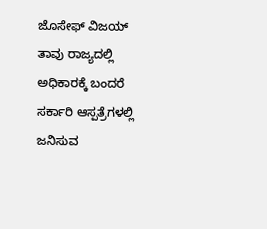ಜೊಸೇಫ್ ವಿಜಯ್ ತಾವು ರಾಜ್ಯದಲ್ಲಿ ಅಧಿಕಾರಕ್ಕೆ ಬಂದರೆ ಸರ್ಕಾರಿ ಆಸ್ಪತ್ರೆಗಳಲ್ಲಿ ಜನಿಸುವ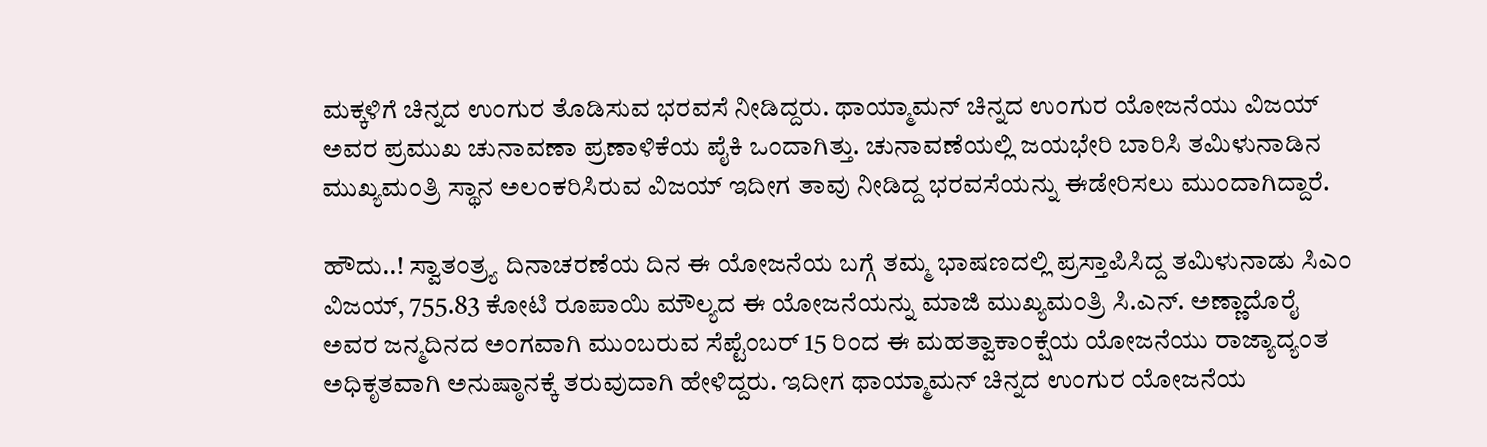ಮಕ್ಕಳಿಗೆ ಚಿನ್ನದ ಉಂಗುರ ತೊಡಿಸುವ ಭರವಸೆ ನೀಡಿದ್ದರು. ಥಾಯ್ಮಾಮನ್ ಚಿನ್ನದ ಉಂಗುರ ಯೋಜನೆಯು ವಿಜಯ್ ಅವರ ಪ್ರಮುಖ ಚುನಾವಣಾ ಪ್ರಣಾಳಿಕೆಯ ಪೈಕಿ ಒಂದಾಗಿತ್ತು. ಚುನಾವಣೆಯಲ್ಲಿ ಜಯಭೇರಿ ಬಾರಿಸಿ ತಮಿಳುನಾಡಿನ ಮುಖ್ಯಮಂತ್ರಿ ಸ್ಥಾನ ಅಲಂಕರಿಸಿರುವ ವಿಜಯ್ ಇದೀಗ ತಾವು ನೀಡಿದ್ದ ಭರವಸೆಯನ್ನು ಈಡೇರಿಸಲು ಮುಂದಾಗಿದ್ದಾರೆ.

ಹೌದು..! ಸ್ವಾತಂತ್ರ್ಯ ದಿನಾಚರಣೆಯ ದಿನ ಈ ಯೋಜನೆಯ ಬಗ್ಗೆ ತಮ್ಮ ಭಾಷಣದಲ್ಲಿ ಪ್ರಸ್ತಾಪಿಸಿದ್ದ ತಮಿಳುನಾಡು ಸಿಎಂ ವಿಜಯ್, 755.83 ಕೋಟಿ ರೂಪಾಯಿ ಮೌಲ್ಯದ ಈ ಯೋಜನೆಯನ್ನು ಮಾಜಿ ಮುಖ್ಯಮಂತ್ರಿ ಸಿ.ಎನ್. ಅಣ್ಣಾದೊರೈ ಅವರ ಜನ್ಮದಿನದ ಅಂಗವಾಗಿ ಮುಂಬರುವ ಸೆಪ್ಟೆಂಬರ್ 15 ರಿಂದ ಈ ಮಹತ್ವಾಕಾಂಕ್ಷೆಯ ಯೋಜನೆಯು ರಾಜ್ಯಾದ್ಯಂತ ಅಧಿಕೃತವಾಗಿ ಅನುಷ್ಠಾನಕ್ಕೆ ತರುವುದಾಗಿ ಹೇಳಿದ್ದರು. ಇದೀಗ ಥಾಯ್ಮಾಮನ್ ಚಿನ್ನದ ಉಂಗುರ ಯೋಜನೆಯ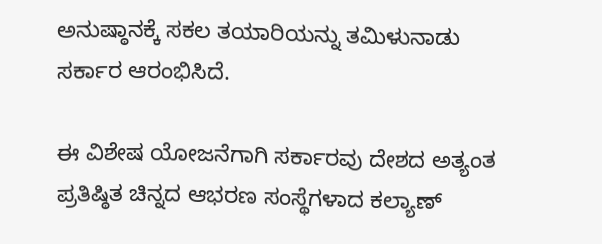ಅನುಷ್ಠಾನಕ್ಕೆ ಸಕಲ ತಯಾರಿಯನ್ನು ತಮಿಳುನಾಡು ಸರ್ಕಾರ ಆರಂಭಿಸಿದೆ.

ಈ ವಿಶೇಷ ಯೋಜನೆಗಾಗಿ ಸರ್ಕಾರವು ದೇಶದ ಅತ್ಯಂತ ಪ್ರತಿಷ್ಠಿತ ಚಿನ್ನದ ಆಭರಣ ಸಂಸ್ಥೆಗಳಾದ ಕಲ್ಯಾಣ್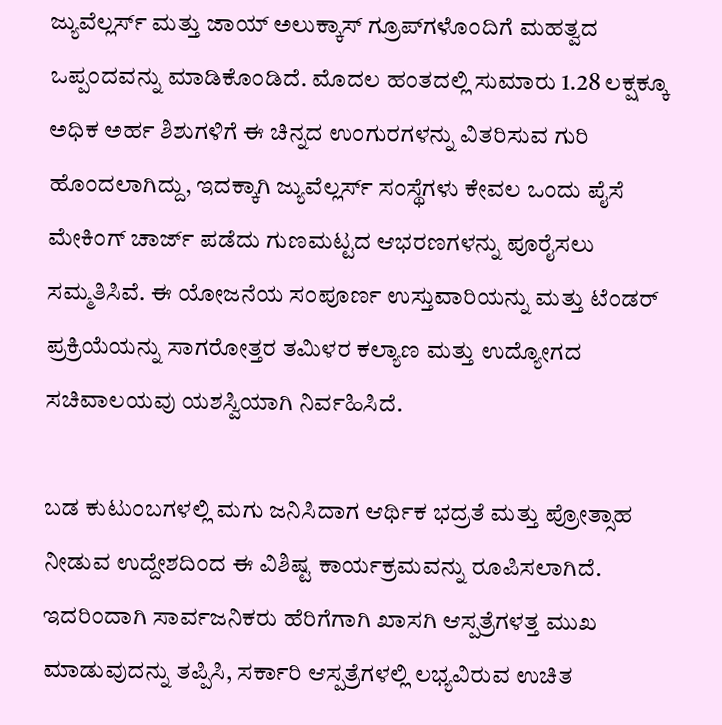ಜ್ಯುವೆಲ್ಲರ್ಸ್ ಮತ್ತು ಜಾಯ್ ಅಲುಕ್ಕಾಸ್ ಗ್ರೂಪ್‌ಗಳೊಂದಿಗೆ ಮಹತ್ವದ ಒಪ್ಪಂದವನ್ನು ಮಾಡಿಕೊಂಡಿದೆ. ಮೊದಲ ಹಂತದಲ್ಲಿ ಸುಮಾರು 1.28 ಲಕ್ಷಕ್ಕೂ ಅಧಿಕ ಅರ್ಹ ಶಿಶುಗಳಿಗೆ ಈ ಚಿನ್ನದ ಉಂಗುರಗಳನ್ನು ವಿತರಿಸುವ ಗುರಿ ಹೊಂದಲಾಗಿದ್ದು, ಇದಕ್ಕಾಗಿ ಜ್ಯುವೆಲ್ಲರ್ಸ್‌ ಸಂಸ್ಥೆಗಳು ಕೇವಲ ಒಂದು ಪೈಸೆ ಮೇಕಿಂಗ್ ಚಾರ್ಜ್ ಪಡೆದು ಗುಣಮಟ್ಟದ ಆಭರಣಗಳನ್ನು ಪೂರೈಸಲು ಸಮ್ಮತಿಸಿವೆ. ಈ ಯೋಜನೆಯ ಸಂಪೂರ್ಣ ಉಸ್ತುವಾರಿಯನ್ನು ಮತ್ತು ಟೆಂಡರ್ ಪ್ರಕ್ರಿಯೆಯನ್ನು ಸಾಗರೋತ್ತರ ತಮಿಳರ ಕಲ್ಯಾಣ ಮತ್ತು ಉದ್ಯೋಗದ ಸಚಿವಾಲಯವು ಯಶಸ್ವಿಯಾಗಿ ನಿರ್ವಹಿಸಿದೆ.

ಬಡ ಕುಟುಂಬಗಳಲ್ಲಿ ಮಗು ಜನಿಸಿದಾಗ ಆರ್ಥಿಕ ಭದ್ರತೆ ಮತ್ತು ಪ್ರೋತ್ಸಾಹ ನೀಡುವ ಉದ್ದೇಶದಿಂದ ಈ ವಿಶಿಷ್ಟ ಕಾರ್ಯಕ್ರಮವನ್ನು ರೂಪಿಸಲಾಗಿದೆ. ಇದರಿಂದಾಗಿ ಸಾರ್ವಜನಿಕರು ಹೆರಿಗೆಗಾಗಿ ಖಾಸಗಿ ಆಸ್ಪತ್ರೆಗಳತ್ತ ಮುಖ ಮಾಡುವುದನ್ನು ತಪ್ಪಿಸಿ, ಸರ್ಕಾರಿ ಆಸ್ಪತ್ರೆಗಳಲ್ಲಿ ಲಭ್ಯವಿರುವ ಉಚಿತ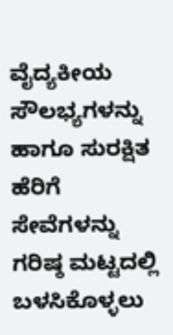ವೈದ್ಯಕೀಯ ಸೌಲಭ್ಯಗಳನ್ನು ಹಾಗೂ ಸುರಕ್ಷಿತ ಹೆರಿಗೆ ಸೇವೆಗಳನ್ನು ಗರಿಷ್ಠ ಮಟ್ಟದಲ್ಲಿ ಬಳಸಿಕೊಳ್ಳಲು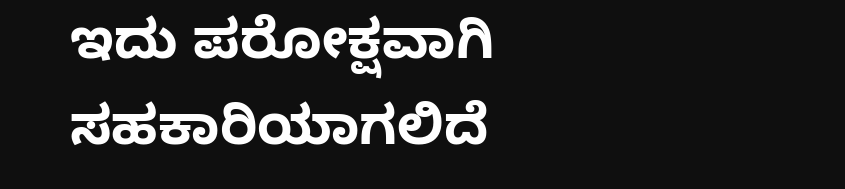ಇದು ಪರೋಕ್ಷವಾಗಿ ಸಹಕಾರಿಯಾಗಲಿದೆ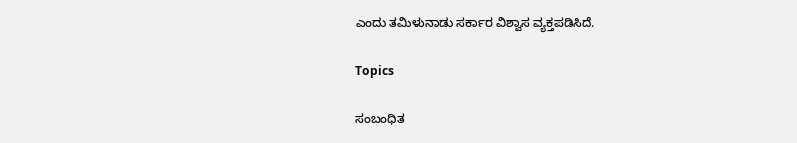ಎಂದು ತಮಿಳುನಾಡು ಸರ್ಕಾರ ವಿಶ್ವಾಸ ವ್ಯಕ್ತಪಡಿಸಿದೆ.

Topics

ಸಂಬಂಧಿತ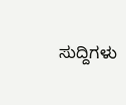ಸುದ್ದಿಗಳು